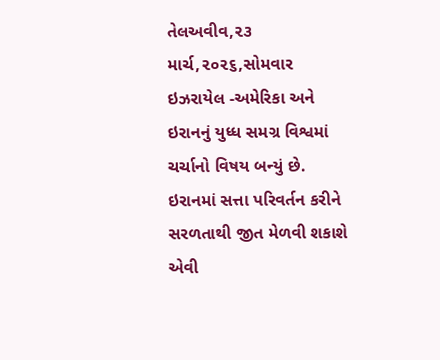તેલઅવીવ,૨૩ માર્ચ,૨૦૨૬,સોમવાર
ઇઝરાયેલ -અમેરિકા અને ઇરાનનું યુધ્ધ સમગ્ર વિશ્વમાં ચર્ચાનો વિષય બન્યું છે. ઇરાનમાં સત્તા પરિવર્તન કરીને સરળતાથી જીત મેળવી શકાશે એવી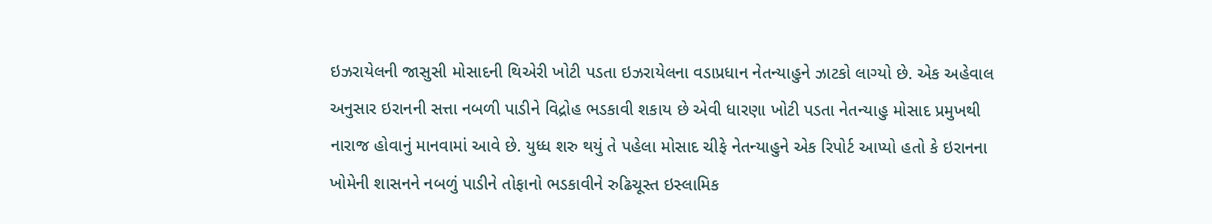ઇઝરાયેલની જાસુસી મોસાદની થિએરી ખોટી પડતા ઇઝરાયેલના વડાપ્રધાન નેતન્યાહુને ઝાટકો લાગ્યો છે. એક અહેવાલ અનુસાર ઇરાનની સત્તા નબળી પાડીને વિદ્રોહ ભડકાવી શકાય છે એવી ધારણા ખોટી પડતા નેતન્યાહુ મોસાદ પ્રમુખથી નારાજ હોવાનું માનવામાં આવે છે. યુધ્ધ શરુ થયું તે પહેલા મોસાદ ચીફે નેતન્યાહુને એક રિપોર્ટ આપ્યો હતો કે ઇરાનના ખોમેની શાસનને નબળું પાડીને તોફાનો ભડકાવીને રુઢિચૂસ્ત ઇસ્લામિક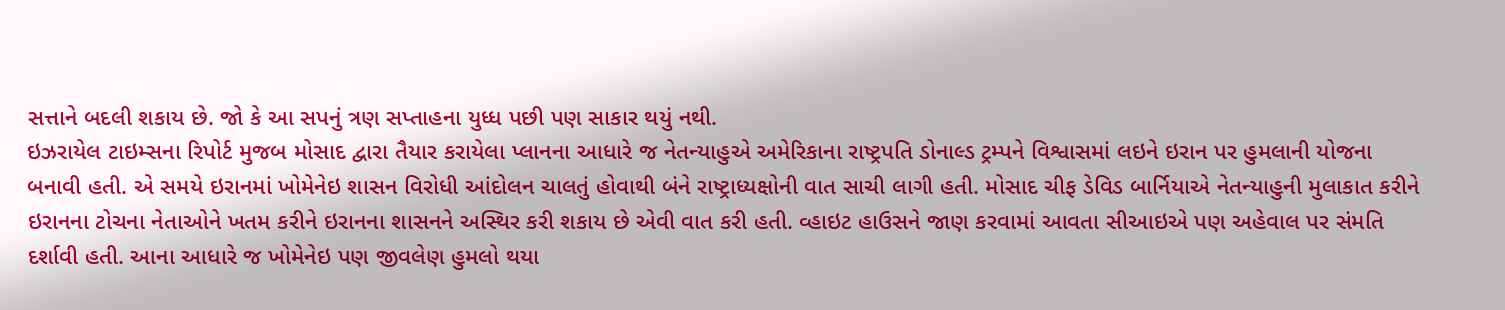સત્તાને બદલી શકાય છે. જો કે આ સપનું ત્રણ સપ્તાહના યુધ્ધ પછી પણ સાકાર થયું નથી.
ઇઝરાયેલ ટાઇમ્સના રિપોર્ટ મુજબ મોસાદ દ્વારા તૈયાર કરાયેલા પ્લાનના આધારે જ નેતન્યાહુએ અમેરિકાના રાષ્ટ્રપતિ ડોનાલ્ડ ટ્રમ્પને વિશ્વાસમાં લઇને ઇરાન પર હુમલાની યોજના બનાવી હતી. એ સમયે ઇરાનમાં ખોમેનેઇ શાસન વિરોધી આંદોલન ચાલતું હોવાથી બંને રાષ્ટ્રાધ્યક્ષોની વાત સાચી લાગી હતી. મોસાદ ચીફ ડેવિડ બાર્નિયાએ નેતન્યાહુની મુલાકાત કરીને ઇરાનના ટોચના નેતાઓને ખતમ કરીને ઇરાનના શાસનને અસ્થિર કરી શકાય છે એવી વાત કરી હતી. વ્હાઇટ હાઉસને જાણ કરવામાં આવતા સીઆઇએ પણ અહેવાલ પર સંમતિ દર્શાવી હતી. આના આધારે જ ખોમેનેઇ પણ જીવલેણ હુમલો થયા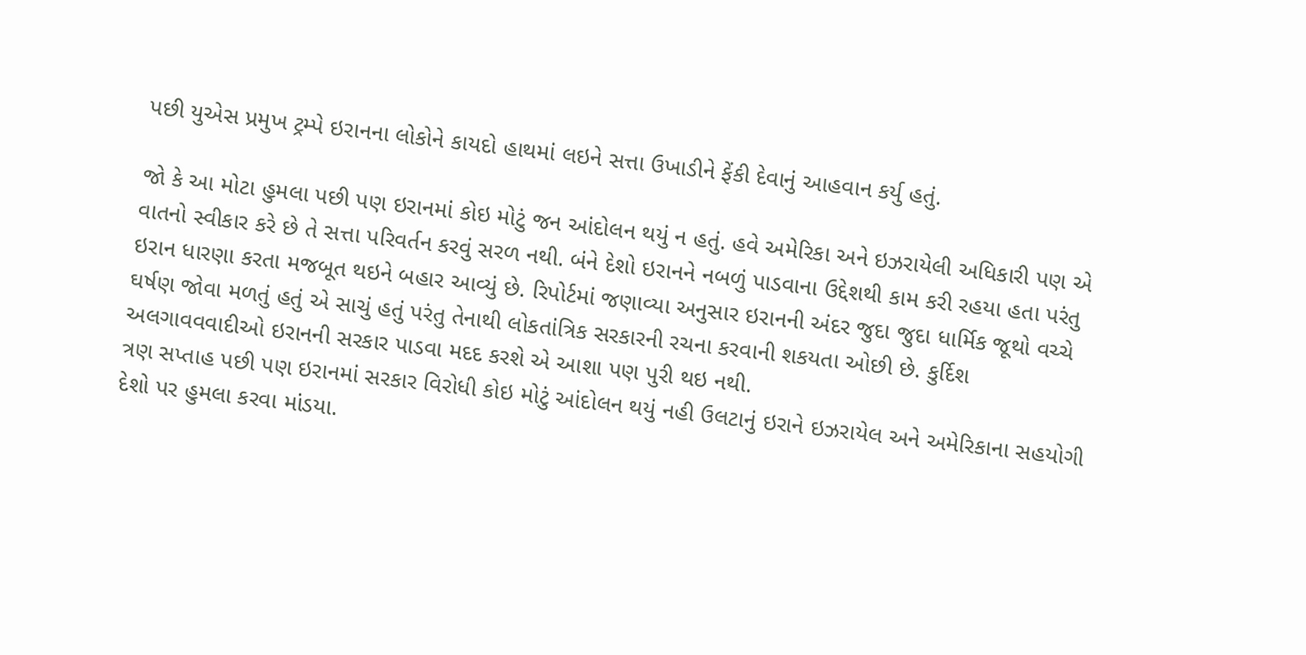પછી યુએસ પ્રમુખ ટ્રમ્પે ઇરાનના લોકોને કાયદો હાથમાં લઇને સત્તા ઉખાડીને ફેંકી દેવાનું આહવાન કર્યુ હતું.

જો કે આ મોટા હુમલા પછી પણ ઇરાનમાં કોઇ મોટું જન આંદોલન થયું ન હતું. હવે અમેરિકા અને ઇઝરાયેલી અધિકારી પણ એ વાતનો સ્વીકાર કરે છે તે સત્તા પરિવર્તન કરવું સરળ નથી. બંને દેશો ઇરાનને નબળું પાડવાના ઉદ્દેશથી કામ કરી રહયા હતા પરંતુ ઇરાન ધારણા કરતા મજબૂત થઇને બહાર આવ્યું છે. રિપોર્ટમાં જણાવ્યા અનુસાર ઇરાનની અંદર જુદા જુદા ધાર્મિક જૂથો વચ્ચે ઘર્ષણ જોવા મળતું હતું એ સાચું હતું પરંતુ તેનાથી લોકતાંત્રિક સરકારની રચના કરવાની શકયતા ઓછી છે. કુર્દિશ અલગાવવવાદીઓ ઇરાનની સરકાર પાડવા મદદ કરશે એ આશા પણ પુરી થઇ નથી.
ત્રણ સપ્તાહ પછી પણ ઇરાનમાં સરકાર વિરોધી કોઇ મોટું આંદોલન થયું નહી ઉલટાનું ઇરાને ઇઝરાયેલ અને અમેરિકાના સહયોગી દેશો પર હુમલા કરવા માંડયા.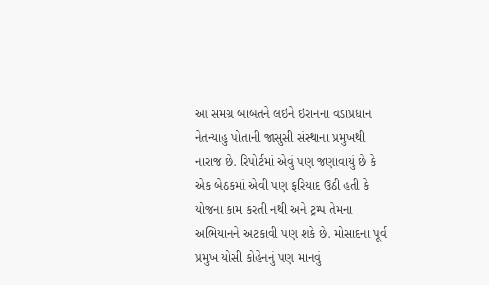આ સમગ્ર બાબતને લઇને ઇરાનના વડાપ્રધાન નેતન્યાહુ પોતાની જાસુસી સંસ્થાના પ્રમુખથી નારાજ છે. રિપોર્ટમાં એવું પણ જણાવાયું છે કે એક બેઠકમાં એવી પણ ફરિયાદ ઉઠી હતી કે યોજના કામ કરતી નથી અને ટ્રમ્પ તેમના અભિયાનને અટકાવી પણ શકે છે. મોસાદના પૂર્વ પ્રમુખ યોસી કોહેનનું પણ માનવું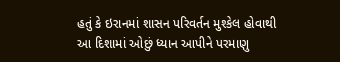હતું કે ઇરાનમાં શાસન પરિવર્તન મુશ્કેલ હોવાથી આ દિશામાં ઓછું ધ્યાન આપીને પરમાણુ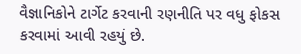વૈજ્ઞાનિકોને ટાર્ગેટ કરવાની રણનીતિ પર વધુ ફોકસ કરવામાં આવી રહયું છે.